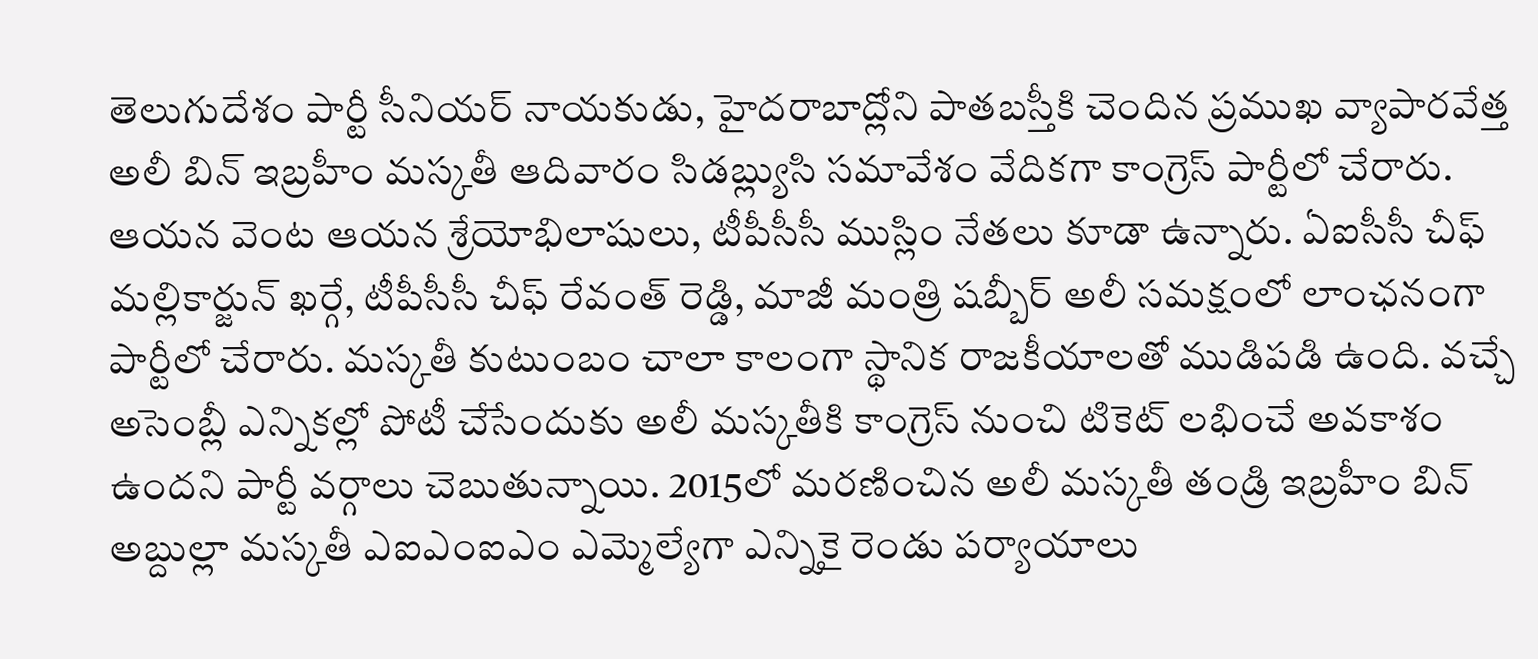తెలుగుదేశం పార్టీ సీనియర్ నాయకుడు, హైదరాబాద్లోని పాతబస్తీకి చెందిన ప్రముఖ వ్యాపారవేత్త అలీ బిన్ ఇబ్రహీం మస్కతీ ఆదివారం సిడబ్ల్యుసి సమావేశం వేదికగా కాంగ్రెస్ పార్టీలో చేరారు. ఆయన వెంట ఆయన శ్రేయోభిలాషులు, టీపీసీసీ ముస్లిం నేతలు కూడా ఉన్నారు. ఏఐసీసీ చీఫ్ మల్లికార్జున్ ఖర్గే, టీపీసీసీ చీఫ్ రేవంత్ రెడ్డి, మాజీ మంత్రి షబ్బీర్ అలీ సమక్షంలో లాంఛనంగా పార్టీలో చేరారు. మస్కతీ కుటుంబం చాలా కాలంగా స్థానిక రాజకీయాలతో ముడిపడి ఉంది. వచ్చే అసెంబ్లీ ఎన్నికల్లో పోటీ చేసేందుకు అలీ మస్కతీకి కాంగ్రెస్ నుంచి టికెట్ లభించే అవకాశం ఉందని పార్టీ వర్గాలు చెబుతున్నాయి. 2015లో మరణించిన అలీ మస్కతీ తండ్రి ఇబ్రహీం బిన్ అబ్దుల్లా మస్కతీ ఎఐఎంఐఎం ఎమ్మెల్యేగా ఎన్నికై రెండు పర్యాయాలు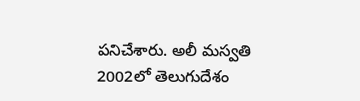పనిచేశారు. అలీ మస్వతి 2002లో తెలుగుదేశం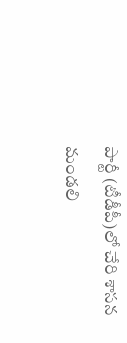పార్టీ (టీడీపీ)లో చేరి శాసన మండలి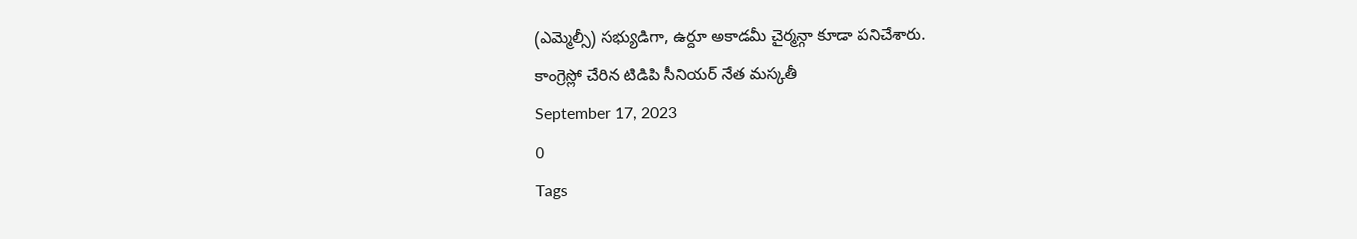(ఎమ్మెల్సీ) సభ్యుడిగా, ఉర్దూ అకాడమీ చైర్మన్గా కూడా పనిచేశారు.
కాంగ్రెస్లో చేరిన టిడిపి సీనియర్ నేత మస్కతీ
September 17, 2023
0
Tags